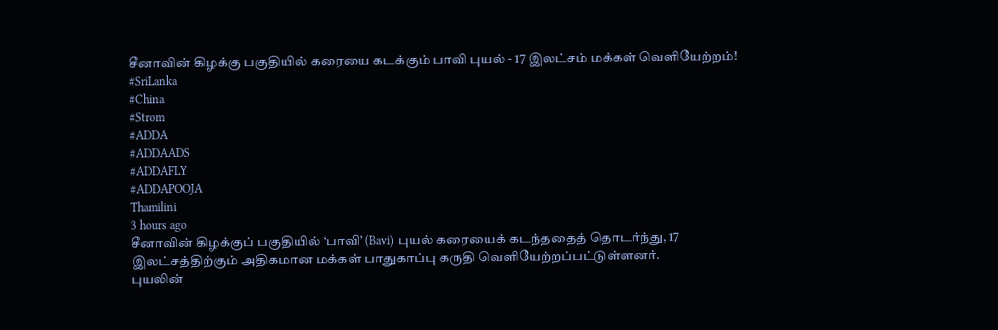சீனாவின் கிழக்கு பகுதியில் கரையை கடக்கும் பாவி புயல் - 17 இலட்சம் மக்கள் வெளியேற்றம்!
#SriLanka
#China
#Strom
#ADDA
#ADDAADS
#ADDAFLY
#ADDAPOOJA
Thamilini
3 hours ago
சீனாவின் கிழக்குப் பகுதியில் ‘பாவி’ (Bavi) புயல் கரையைக் கடந்ததைத் தொடர்ந்து, 17 இலட்சத்திற்கும் அதிகமான மக்கள் பாதுகாப்பு கருதி வெளியேற்றப்பட்டுள்ளனர்.
புயலின்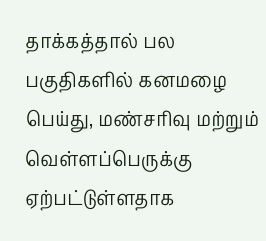தாக்கத்தால் பல பகுதிகளில் கனமழை பெய்து, மண்சரிவு மற்றும் வெள்ளப்பெருக்கு ஏற்பட்டுள்ளதாக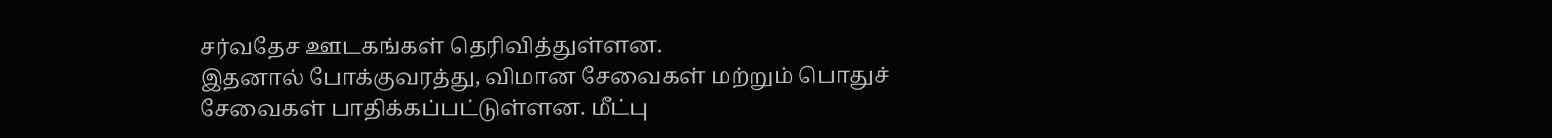சர்வதேச ஊடகங்கள் தெரிவித்துள்ளன.
இதனால் போக்குவரத்து, விமான சேவைகள் மற்றும் பொதுச் சேவைகள் பாதிக்கப்பட்டுள்ளன. மீட்பு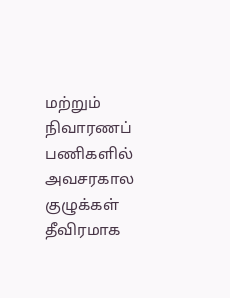மற்றும் நிவாரணப் பணிகளில் அவசரகால குழுக்கள் தீவிரமாக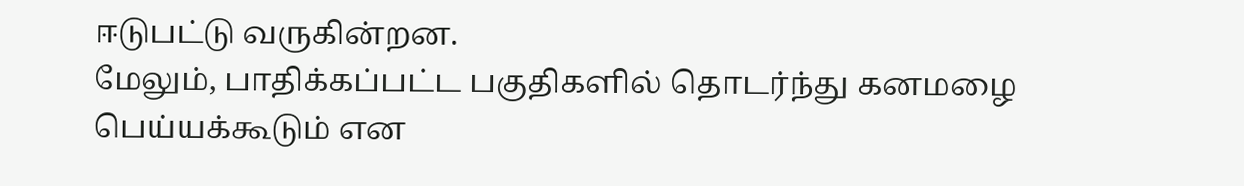ஈடுபட்டு வருகின்றன.
மேலும், பாதிக்கப்பட்ட பகுதிகளில் தொடர்ந்து கனமழை பெய்யக்கூடும் என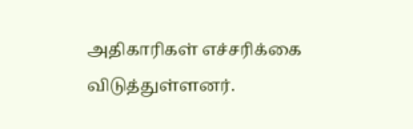அதிகாரிகள் எச்சரிக்கை விடுத்துள்ளனர்.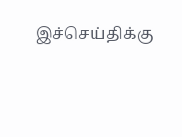இச்செய்திக்கு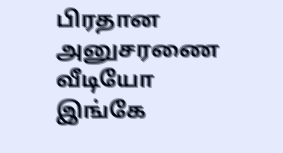பிரதான அனுசரணை
வீடியோ இங்கே